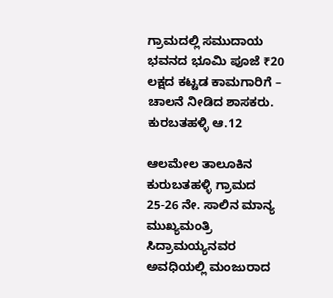ಗ್ರಾಮದಲ್ಲಿ ಸಮುದಾಯ ಭವನದ ಭೂಮಿ ಪೂಜೆ ₹20 ಲಕ್ಷದ ಕಟ್ಟಡ ಕಾಮಗಾರಿಗೆ – ಚಾಲನೆ ನೀಡಿದ ಶಾಸಕರು.
ಕುರಬತಹಳ್ಳಿ ಆ.12

ಆಲಮೇಲ ತಾಲೂಕಿನ ಕುರುಬತಹಳ್ಳಿ ಗ್ರಾಮದ 25-26 ನೇ. ಸಾಲಿನ ಮಾನ್ಯ ಮುಖ್ಯಮಂತ್ರಿ ಸಿದ್ರಾಮಯ್ಯನವರ ಅವಧಿಯಲ್ಲಿ ಮಂಜುರಾದ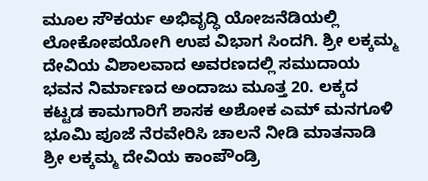ಮೂಲ ಸೌಕರ್ಯ ಅಭಿವೃದ್ಧಿ ಯೋಜನೆಡಿಯಲ್ಲಿ ಲೋಕೋಪಯೋಗಿ ಉಪ ವಿಭಾಗ ಸಿಂದಗಿ. ಶ್ರೀ ಲಕ್ಕಮ್ಮ ದೇವಿಯ ವಿಶಾಲವಾದ ಅವರಣದಲ್ಲಿ ಸಮುದಾಯ ಭವನ ನಿರ್ಮಾಣದ ಅಂದಾಜು ಮೂತ್ತ 20. ಲಕ್ಕದ ಕಟ್ಟಡ ಕಾಮಗಾರಿಗೆ ಶಾಸಕ ಅಶೋಕ ಎಮ್ ಮನಗೂಳಿ ಭೂಮಿ ಪೂಜೆ ನೆರವೇರಿಸಿ ಚಾಲನೆ ನೀಡಿ ಮಾತನಾಡಿ ಶ್ರೀ ಲಕ್ಕಮ್ಮ ದೇವಿಯ ಕಾಂಪೌಂಡ್ರಿ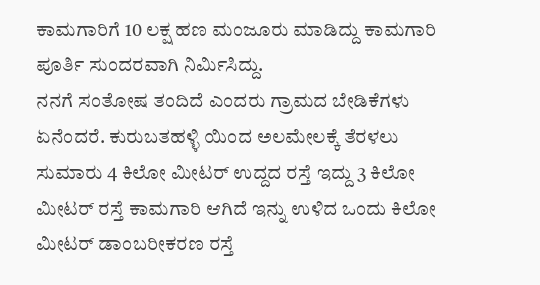ಕಾಮಗಾರಿಗೆ 10 ಲಕ್ಷ ಹಣ ಮಂಜೂರು ಮಾಡಿದ್ದು ಕಾಮಗಾರಿ ಪೂರ್ತಿ ಸುಂದರವಾಗಿ ನಿರ್ಮಿಸಿದ್ದು.
ನನಗೆ ಸಂತೋಷ ತಂದಿದೆ ಎಂದರು ಗ್ರಾಮದ ಬೇಡಿಕೆಗಳು ಏನೆಂದರೆ. ಕುರುಬತಹಳ್ಳಿ ಯಿಂದ ಅಲಮೇಲಕ್ಕೆ ತೆರಳಲು ಸುಮಾರು 4 ಕಿಲೋ ಮೀಟರ್ ಉದ್ದದ ರಸ್ತೆ ಇದ್ದು 3 ಕಿಲೋ ಮೀಟರ್ ರಸ್ತೆ ಕಾಮಗಾರಿ ಆಗಿದೆ ಇನ್ನು ಉಳಿದ ಒಂದು ಕಿಲೋ ಮೀಟರ್ ಡಾಂಬರೀಕರಣ ರಸ್ತೆ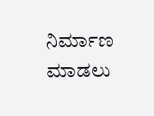ನಿರ್ಮಾಣ ಮಾಡಲು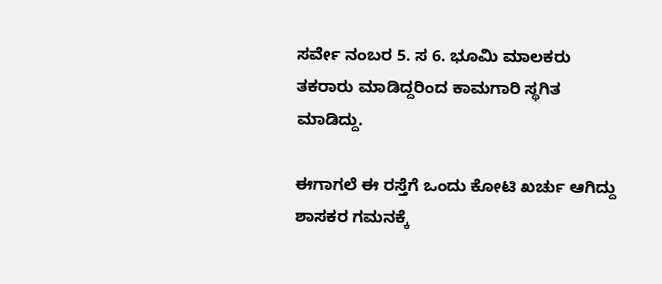ಸರ್ವೇ ನಂಬರ 5. ಸ 6. ಭೂಮಿ ಮಾಲಕರು ತಕರಾರು ಮಾಡಿದ್ದರಿಂದ ಕಾಮಗಾರಿ ಸ್ಥಗಿತ ಮಾಡಿದ್ದು.

ಈಗಾಗಲೆ ಈ ರಸ್ತೆಗೆ ಒಂದು ಕೋಟಿ ಖರ್ಚು ಆಗಿದ್ದು ಶಾಸಕರ ಗಮನಕ್ಕೆ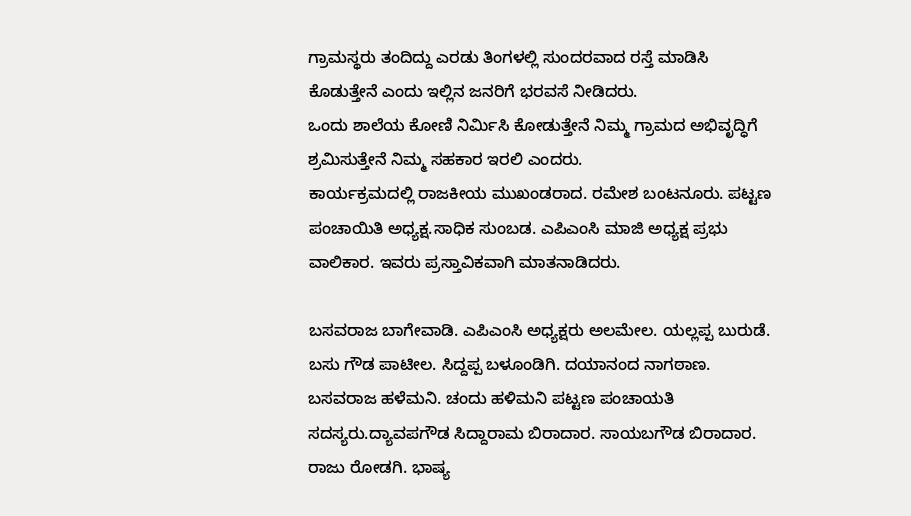ಗ್ರಾಮಸ್ಥರು ತಂದಿದ್ದು ಎರಡು ತಿಂಗಳಲ್ಲಿ ಸುಂದರವಾದ ರಸ್ತೆ ಮಾಡಿಸಿ ಕೊಡುತ್ತೇನೆ ಎಂದು ಇಲ್ಲಿನ ಜನರಿಗೆ ಭರವಸೆ ನೀಡಿದರು.
ಒಂದು ಶಾಲೆಯ ಕೋಣಿ ನಿರ್ಮಿಸಿ ಕೋಡುತ್ತೇನೆ ನಿಮ್ಮ ಗ್ರಾಮದ ಅಭಿವೃದ್ಧಿಗೆ ಶ್ರಮಿಸುತ್ತೇನೆ ನಿಮ್ಮ ಸಹಕಾರ ಇರಲಿ ಎಂದರು.
ಕಾರ್ಯಕ್ರಮದಲ್ಲಿ ರಾಜಕೀಯ ಮುಖಂಡರಾದ. ರಮೇಶ ಬಂಟನೂರು. ಪಟ್ಟಣ ಪಂಚಾಯಿತಿ ಅಧ್ಯಕ್ಷ.ಸಾಧಿಕ ಸುಂಬಡ. ಎಪಿಎಂಸಿ ಮಾಜಿ ಅಧ್ಯಕ್ಷ ಪ್ರಭು ವಾಲಿಕಾರ. ಇವರು ಪ್ರಸ್ತಾವಿಕವಾಗಿ ಮಾತನಾಡಿದರು.

ಬಸವರಾಜ ಬಾಗೇವಾಡಿ. ಎಪಿಎಂಸಿ ಅಧ್ಯಕ್ಷರು ಅಲಮೇಲ. ಯಲ್ಲಪ್ಪ ಬುರುಡೆ. ಬಸು ಗೌಡ ಪಾಟೀಲ. ಸಿದ್ದಪ್ಪ ಬಳೂಂಡಿಗಿ. ದಯಾನಂದ ನಾಗಠಾಣ. ಬಸವರಾಜ ಹಳೆಮನಿ. ಚಂದು ಹಳಿಮನಿ ಪಟ್ಟಣ ಪಂಚಾಯತಿ ಸದಸ್ಯರು.ದ್ಯಾವಪಗೌಡ ಸಿದ್ದಾರಾಮ ಬಿರಾದಾರ. ಸಾಯಬಗೌಡ ಬಿರಾದಾರ. ರಾಜು ರೋಡಗಿ. ಭಾಷ್ಯ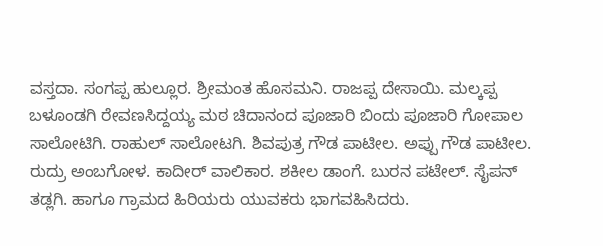ವಸ್ತದಾ. ಸಂಗಪ್ಪ ಹುಲ್ಲೂರ. ಶ್ರೀಮಂತ ಹೊಸಮನಿ. ರಾಜಪ್ಪ ದೇಸಾಯಿ. ಮಲ್ಕಪ್ಪ ಬಳೂಂಡಗಿ ರೇವಣಸಿದ್ದಯ್ಯ ಮಠ ಚಿದಾನಂದ ಪೂಜಾರಿ ಬಿಂದು ಪೂಜಾರಿ ಗೋಪಾಲ ಸಾಲೋಟಿಗಿ. ರಾಹುಲ್ ಸಾಲೋಟಗಿ. ಶಿವಪುತ್ರ ಗೌಡ ಪಾಟೀಲ. ಅಪ್ಪು ಗೌಡ ಪಾಟೀಲ. ರುದ್ರು ಅಂಬಗೋಳ. ಕಾದೀರ್ ವಾಲಿಕಾರ. ಶಕೀಲ ಡಾಂಗೆ. ಬುರನ ಪಟೇಲ್. ಸೈಪನ್ ತಡ್ಲಗಿ. ಹಾಗೂ ಗ್ರಾಮದ ಹಿರಿಯರು ಯುವಕರು ಭಾಗವಹಿಸಿದರು.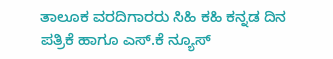ತಾಲೂಕ ವರದಿಗಾರರು ಸಿಹಿ ಕಹಿ ಕನ್ನಡ ದಿನ ಪತ್ರಿಕೆ ಹಾಗೂ ಎಸ್.ಕೆ ನ್ಯೂಸ್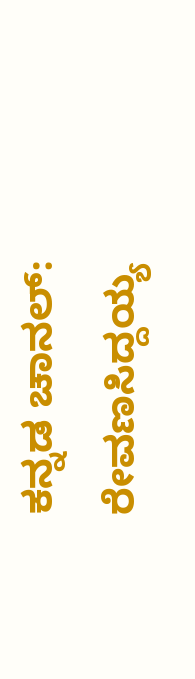ಕನ್ನಡ ಚಾನಲ್: ರೇವಣಸಿದ್ದಯ್ಯ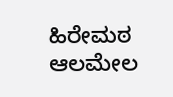ಹಿರೇಮಠ ಆಲಮೇಲ